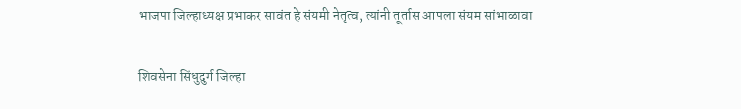भाजपा जिल्हाध्यक्ष प्रभाकर सावंत हे संयमी नेतृत्व, त्यांनी तूर्तास आपला संयम सांभाळावा

शिवसेना सिंधुदुर्ग जिल्हा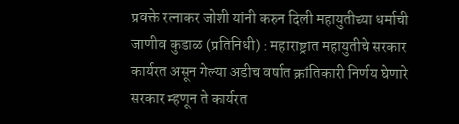प्रवक्ते रत्नाकर जोशी यांनी करुन दिली महायुतीच्या धर्माची जाणीव कुडाळ (प्रतिनिधी) : महाराष्ट्रात महायुतीचे सरकार कार्यरत असून गेल्या अडीच वर्षात क्रांतिकारी निर्णय घेणारे सरकार म्हणून ते कार्यरत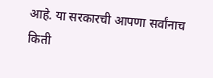आहे. या सरकारची आपणा सर्वांनाच किती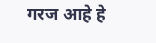गरज आहे हे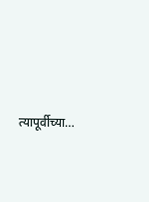त्यापूर्वीच्या…